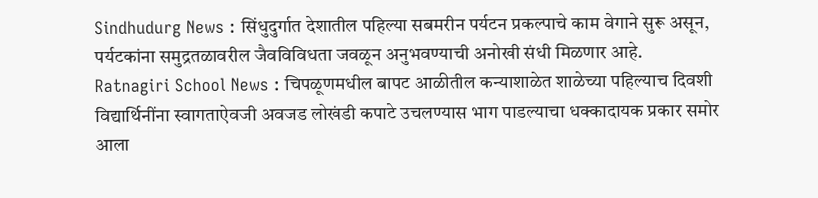Sindhudurg News : सिंधुदुर्गात देशातील पहिल्या सबमरीन पर्यटन प्रकल्पाचे काम वेगाने सुरू असून, पर्यटकांना समुद्रतळावरील जैवविविधता जवळून अनुभवण्याची अनोखी संधी मिळणार आहे.
Ratnagiri School News : चिपळूणमधील बापट आळीतील कन्याशाळेत शाळेच्या पहिल्याच दिवशी विद्यार्थिनींना स्वागताऐवजी अवजड लोखंडी कपाटे उचलण्यास भाग पाडल्याचा धक्कादायक प्रकार समोर आला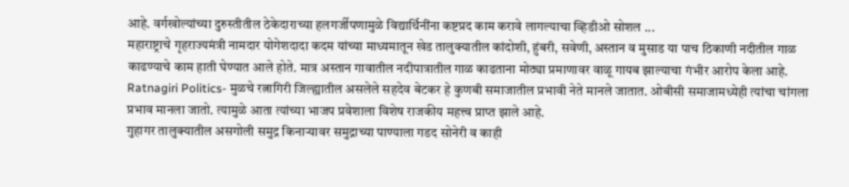आहे. वर्गखोल्यांच्या दुरुस्तीतील ठेकेदाराच्या हलगर्जीपणामुळे विद्यार्थिनींना कष्टप्रद काम करावे लागल्याचा व्हिडीओ सोशल ...
महाराष्ट्राचे गृहराज्यमंत्री नामदार योगेशदादा कदम यांच्या माध्यमातून खेड तालुक्यातील कांदोशी, हुंबरी, सवेणी, अस्तान व मुसाड या पाच ठिकाणी नदीतील गाळ काढण्याचे काम हाती घेण्यात आले होते. मात्र अस्तान गावातील नदीपात्रातील गाळ काढताना मोठ्या प्रमाणावर वाळू गायब झाल्याचा गंभीर आरोप केला आहे.
Ratnagiri Politics- मुळचे रत्नागिरी जिल्ह्यातील असलेले सहदेव बेटकर हे कुणबी समाजातील प्रभावी नेते मानले जातात. ओबीसी समाजामध्येही त्यांचा चांगला प्रभाव मानला जातो. त्यामुळे आता त्यांच्या भाजप प्रवेशाला विशेष राजकीय महत्त्व प्राप्त झाले आहे.
गुहागर तालुक्यातील असगोली समुद्र किनाऱ्यावर समुद्राच्या पाण्याला गडद सोनेरी व काही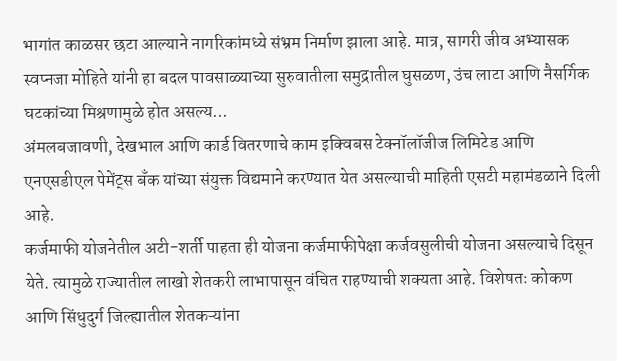भागांत काळसर छटा आल्याने नागरिकांमध्ये संभ्रम निर्माण झाला आहे. मात्र, सागरी जीव अभ्यासक स्वप्नजा मोहिते यांनी हा बदल पावसाळ्याच्या सुरुवातीला समुद्रातील घुसळण, उंच लाटा आणि नैसर्गिक घटकांच्या मिश्रणामुळे होत असल्य...
अंमलबजावणी, देखभाल आणि कार्ड वितरणाचे काम इक्विबस टेक्नॉलॉजीज लिमिटेड आणि एनएसडीएल पेमेंट्स बँक यांच्या संयुक्त विद्यमाने करण्यात येत असल्याची माहिती एसटी महामंडळाने दिली आहे.
कर्जमाफी योजनेतील अटी-शर्ती पाहता ही योजना कर्जमाफीपेक्षा कर्जवसुलीची योजना असल्याचे दिसून येते. त्यामुळे राज्यातील लाखो शेतकरी लाभापासून वंचित राहण्याची शक्यता आहे. विशेषतः कोकण आणि सिंधुदुर्ग जिल्ह्यातील शेतकऱ्यांना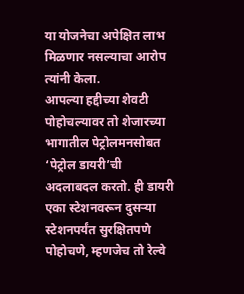या योजनेचा अपेक्षित लाभ मिळणार नसल्याचा आरोप त्यांनी केला.
आपल्या हद्दीच्या शेवटी पोहोचल्यावर तो शेजारच्या भागातील पेट्रोलमनसोबत ‘पेट्रोल डायरी’ची अदलाबदल करतो. ही डायरी एका स्टेशनवरून दुसऱ्या स्टेशनपर्यंत सुरक्षितपणे पोहोचणे, म्हणजेच तो रेल्वे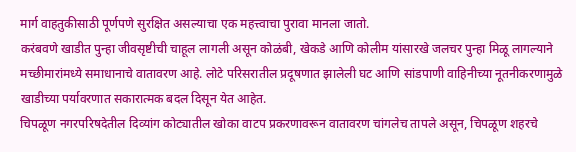मार्ग वाहतुकीसाठी पूर्णपणे सुरक्षित असल्याचा एक महत्त्वाचा पुरावा मानला जातो.
करंबवणे खाडीत पुन्हा जीवसृष्टीची चाहूल लागली असून कोळंबी, खेकडे आणि कोलीम यांसारखे जलचर पुन्हा मिळू लागल्याने मच्छीमारांमध्ये समाधानाचे वातावरण आहे. लोटे परिसरातील प्रदूषणात झालेली घट आणि सांडपाणी वाहिनीच्या नूतनीकरणामुळे खाडीच्या पर्यावरणात सकारात्मक बदल दिसून येत आहेत.
चिपळूण नगरपरिषदेतील दिव्यांग कोट्यातील खोका वाटप प्रकरणावरून वातावरण चांगलेच तापले असून, चिपळूण शहरचे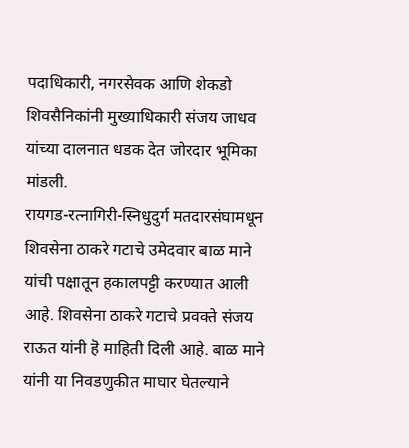पदाधिकारी, नगरसेवक आणि शेकडो शिवसैनिकांनी मुख्याधिकारी संजय जाधव यांच्या दालनात धडक देत जोरदार भूमिका मांडली.
रायगड-रत्नागिरी-स्निधुदुर्ग मतदारसंघामधून शिवसेना ठाकरे गटाचे उमेदवार बाळ माने यांची पक्षातून हकालपट्टी करण्यात आली आहे. शिवसेना ठाकरे गटाचे प्रवक्ते संजय राऊत यांनी हॆ माहिती दिली आहे. बाळ माने यांनी या निवडणुकीत माघार घेतल्याने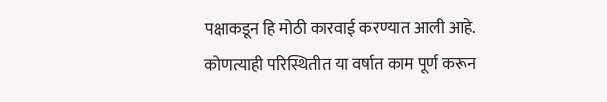पक्षाकडून हि मोठी कारवाई करण्यात आली आहे.
कोणत्याही परिस्थितीत या वर्षात काम पूर्ण करून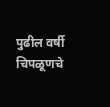पुढील वर्षी चिपळूणचे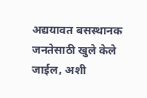अद्ययावत बसस्थानक जनतेसाठी खुले केले जाईल, अशी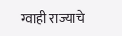ग्वाही राज्याचे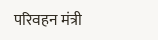परिवहन मंत्री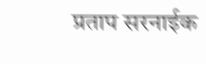प्रताप सरनाईक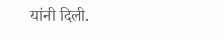यांनी दिली.